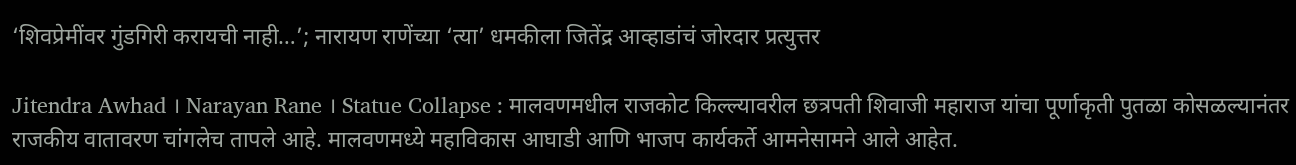‘शिवप्रेमींवर गुंडगिरी करायची नाही…’; नारायण राणेंच्या ‘त्या’ धमकीला जितेंद्र आव्हाडांचं जोरदार प्रत्युत्तर

Jitendra Awhad । Narayan Rane । Statue Collapse : मालवणमधील राजकोट किल्ल्यावरील छत्रपती शिवाजी महाराज यांचा पूर्णाकृती पुतळा कोसळल्यानंतर राजकीय वातावरण चांगलेच तापले आहे. मालवणमध्ये महाविकास आघाडी आणि भाजप कार्यकर्ते आमनेसामने आले आहेत.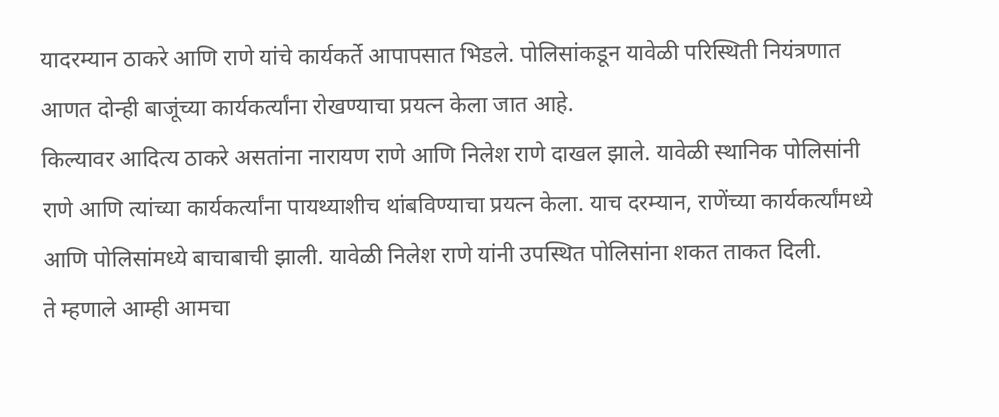यादरम्यान ठाकरे आणि राणे यांचे कार्यकर्ते आपापसात भिडले. पोलिसांकडून यावेळी परिस्थिती नियंत्रणात आणत दोन्ही बाजूंच्या कार्यकर्त्यांना रोखण्याचा प्रयत्न केला जात आहे.
किल्यावर आदित्य ठाकरे असतांना नारायण राणे आणि निलेश राणे दाखल झाले. यावेळी स्थानिक पोलिसांनी राणे आणि त्यांच्या कार्यकर्त्यांना पायथ्याशीच थांबविण्याचा प्रयत्न केला. याच दरम्यान, राणेंच्या कार्यकर्त्यांमध्ये आणि पोलिसांमध्ये बाचाबाची झाली. यावेळी निलेश राणे यांनी उपस्थित पोलिसांना शकत ताकत दिली.
ते म्हणाले आम्ही आमचा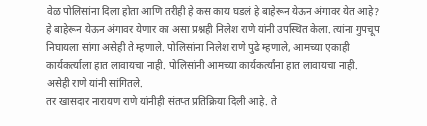वेळ पोलिसांना दिला होता आणि तरीही हे कस काय घडलं हे बाहेरून येऊन अंगावर येत आहे? हे बाहेरून येऊन अंगावर येणार का असा प्रश्नही निलेश राणे यांनी उपस्थित केला. त्यांना गुपचूप निघायला सांगा असेही ते म्हणाले. पोलिसांना निलेश राणे पुढे म्हणाले, आमच्या एकाही कार्यकर्त्याला हात लावायचा नाही. पोलिसांनी आमच्या कार्यकर्त्यांना हात लावायचा नाही. असेही राणे यांनी सांगितले.
तर खासदार नारायण राणे यांनीही संतप्त प्रतिक्रिया दिली आहे. ते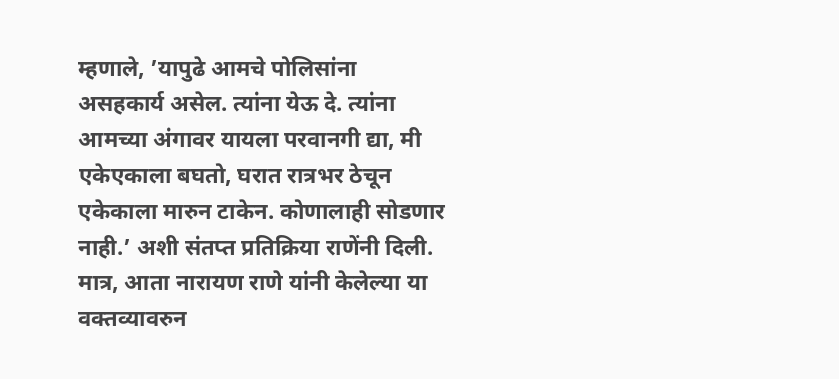म्हणाले, ’यापुढे आमचे पोलिसांना असहकार्य असेल. त्यांना येऊ दे. त्यांना आमच्या अंगावर यायला परवानगी द्या, मी एकेएकाला बघतो, घरात रात्रभर ठेचून एकेकाला मारुन टाकेन. कोणालाही सोडणार नाही.’ अशी संतप्त प्रतिक्रिया राणेंनी दिली. मात्र, आता नारायण राणे यांनी केलेल्या या वक्तव्यावरुन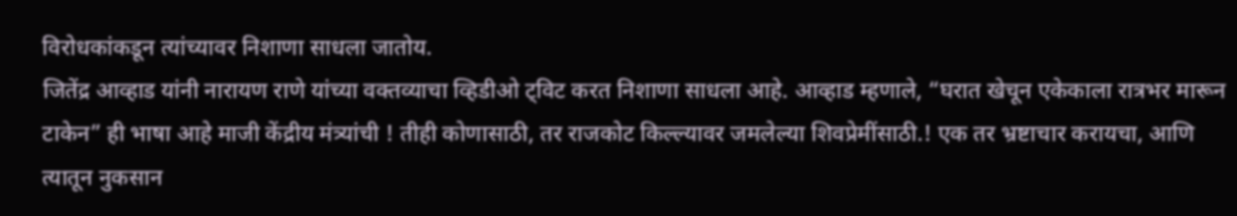विरोधकांकडून त्यांच्यावर निशाणा साधला जातोय.
जितेंद्र आव्हाड यांनी नारायण राणे यांच्या वक्तव्याचा व्हिडीओ ट्विट करत निशाणा साधला आहे. आव्हाड म्हणाले, “घरात खेचून एकेकाला रात्रभर मारून टाकेन” ही भाषा आहे माजी केंद्रीय मंत्र्यांची ! तीही कोणासाठी, तर राजकोट किल्ल्यावर जमलेल्या शिवप्रेमींसाठी.! एक तर भ्रष्टाचार करायचा, आणि त्यातून नुकसान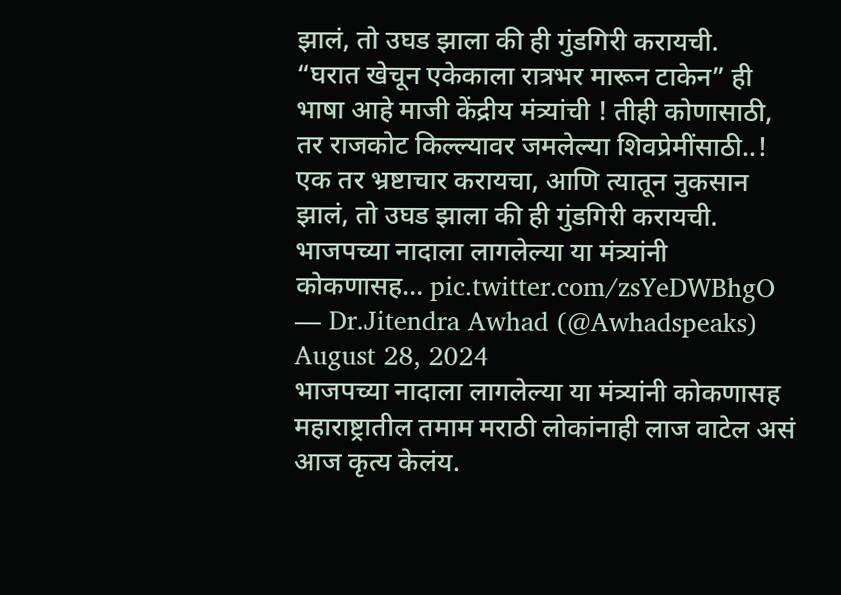झालं, तो उघड झाला की ही गुंडगिरी करायची.
“घरात खेचून एकेकाला रात्रभर मारून टाकेन” ही भाषा आहे माजी केंद्रीय मंत्र्यांची ! तीही कोणासाठी, तर राजकोट किल्ल्यावर जमलेल्या शिवप्रेमींसाठी..!
एक तर भ्रष्टाचार करायचा, आणि त्यातून नुकसान झालं, तो उघड झाला की ही गुंडगिरी करायची. भाजपच्या नादाला लागलेल्या या मंत्र्यांनी कोकणासह… pic.twitter.com/zsYeDWBhgO
— Dr.Jitendra Awhad (@Awhadspeaks) August 28, 2024
भाजपच्या नादाला लागलेल्या या मंत्र्यांनी कोकणासह महाराष्ट्रातील तमाम मराठी लोकांनाही लाज वाटेल असं आज कृत्य केलंय.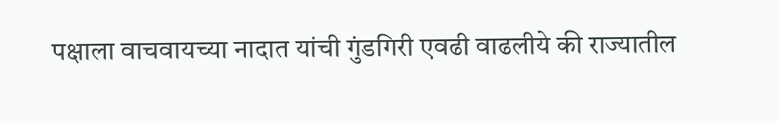पक्षाला वाचवायच्या नादात यांची गुंडगिरी एवढी वाढलीये की राज्यातील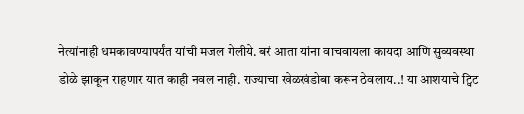नेत्यांनाही धमकावण्यापर्यंत यांची मजल गेलीये. बरं आता यांना वाचवायला कायदा आणि सुव्यवस्था डोळे झाकून राहणार यात काही नवल नाही. राज्याचा खेळखंडोबा करून ठेवलाय..! या आशयाचे ट्विट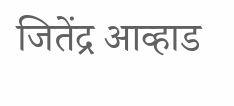जितेंद्र आव्हाड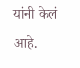यांनी केलं आहे.